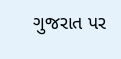ગુજરાત પર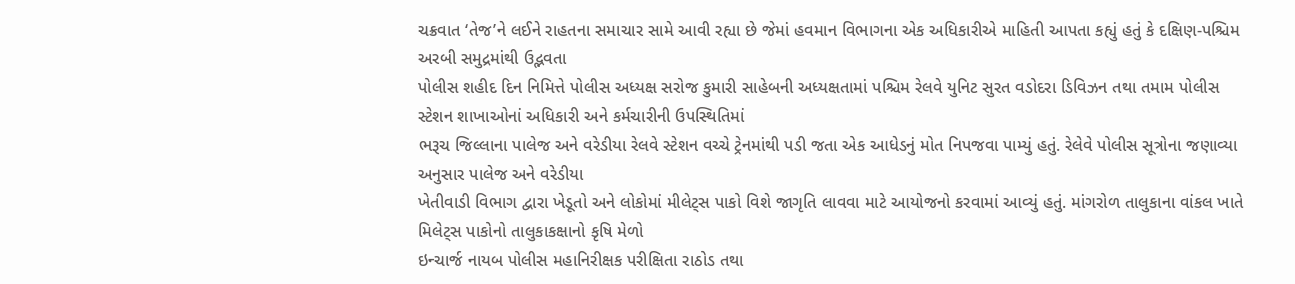ચક્રવાત ‘તેજ’ને લઈને રાહતના સમાચાર સામે આવી રહ્યા છે જેમાં હવમાન વિભાગના એક અધિકારીએ માહિતી આપતા કહ્યું હતું કે દક્ષિણ-પશ્ચિમ અરબી સમુદ્રમાંથી ઉદ્ભવતા
પોલીસ શહીદ દિન નિમિત્તે પોલીસ અધ્યક્ષ સરોજ કુમારી સાહેબની અધ્યક્ષતામાં પશ્ચિમ રેલવે યુનિટ સુરત વડોદરા ડિવિઝન તથા તમામ પોલીસ સ્ટેશન શાખાઓનાં અધિકારી અને કર્મચારીની ઉપસ્થિતિમાં
ભરૂચ જિલ્લાના પાલેજ અને વરેડીયા રેલવે સ્ટેશન વચ્ચે ટ્રેનમાંથી પડી જતા એક આધેડનું મોત નિપજવા પામ્યું હતું. રેલેવે પોલીસ સૂત્રોના જણાવ્યા અનુસાર પાલેજ અને વરેડીયા
ખેતીવાડી વિભાગ દ્વારા ખેડૂતો અને લોકોમાં મીલેટ્સ પાકો વિશે જાગૃતિ લાવવા માટે આયોજનો કરવામાં આવ્યું હતું. માંગરોળ તાલુકાના વાંકલ ખાતે મિલેટ્સ પાકોનો તાલુકાકક્ષાનો કૃષિ મેળો
ઇન્ચાર્જ નાયબ પોલીસ મહાનિરીક્ષક પરીક્ષિતા રાઠોડ તથા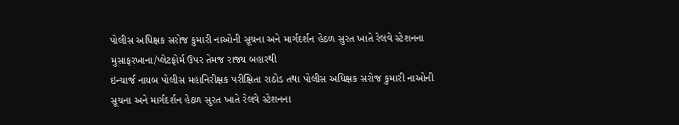પોલીસ અધિક્ષક સરોજ કુમારી નાઓની સૂચના અને માર્ગદર્શન હેઠળ સુરત ખાતે રેલવે સ્ટેશનના મુસાફરખાના/પ્લેટફોર્મ ઉપર તેમજ રાજ્ય બહારથી
ઇન્ચાર્જ નાયબ પોલીસ મહાનિરીક્ષક પરીક્ષિતા રાઠોડ તથા પોલીસ અધિક્ષક સરોજ કુમારી નાઓની સૂચના અને માર્ગદર્શન હેઠળ સુરત ખાતે રેલવે સ્ટેશનના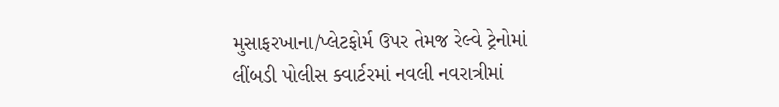મુસાફરખાના/પ્લેટફોર્મ ઉપર તેમજ રેલ્વે ટ્રેનોમાં
લીંબડી પોલીસ ક્વાર્ટરમાં નવલી નવરાત્રીમાં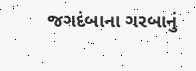જગદંબાના ગરબાનું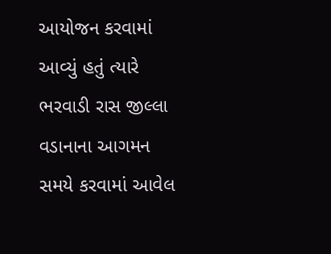આયોજન કરવામાં આવ્યું હતું ત્યારે ભરવાડી રાસ જીલ્લા વડાનાના આગમન સમયે કરવામાં આવેલ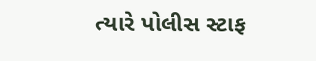ત્યારે પોલીસ સ્ટાફ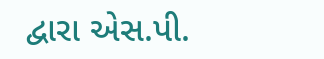દ્વારા એસ.પી.